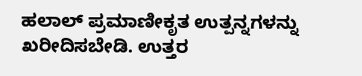ಹಲಾಲ್ ಪ್ರಮಾಣೀಕೃತ ಉತ್ಪನ್ನಗಳನ್ನು ಖರೀದಿಸಬೇಡಿ. ಉತ್ತರ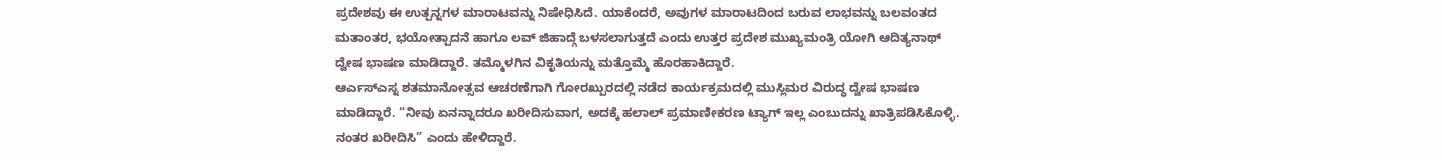ಪ್ರದೇಶವು ಈ ಉತ್ಪನ್ನಗಳ ಮಾರಾಟವನ್ನು ನಿಷೇಧಿಸಿದೆ. ಯಾಕೆಂದರೆ, ಅವುಗಳ ಮಾರಾಟದಿಂದ ಬರುವ ಲಾಭವನ್ನು ಬಲವಂತದ ಮತಾಂತರ, ಭಯೋತ್ಪಾದನೆ ಹಾಗೂ ಲವ್ ಜಿಹಾದ್ಗೆ ಬಳಸಲಾಗುತ್ತದೆ ಎಂದು ಉತ್ತರ ಪ್ರದೇಶ ಮುಖ್ಯಮಂತ್ರಿ ಯೋಗಿ ಆದಿತ್ಯನಾಥ್ ದ್ವೇಷ ಭಾಷಣ ಮಾಡಿದ್ದಾರೆ. ತಮ್ಮೊಳಗಿನ ವಿಕೃತಿಯನ್ನು ಮತ್ತೊಮ್ಮೆ ಹೊರಹಾಕಿದ್ದಾರೆ.
ಆರ್ಎಸ್ಎಸ್ನ ಶತಮಾನೋತ್ಸವ ಆಚರಣೆಗಾಗಿ ಗೋರಖ್ಪುರದಲ್ಲಿ ನಡೆದ ಕಾರ್ಯಕ್ರಮದಲ್ಲಿ ಮುಸ್ಲಿಮರ ವಿರುದ್ಧ ದ್ವೇಷ ಭಾಷಣ ಮಾಡಿದ್ದಾರೆ. “ನೀವು ಏನನ್ನಾದರೂ ಖರೀದಿಸುವಾಗ, ಅದಕ್ಕೆ ಹಲಾಲ್ ಪ್ರಮಾಣೀಕರಣ ಟ್ಯಾಗ್ ಇಲ್ಲ ಎಂಬುದನ್ನು ಖಾತ್ರಿಪಡಿಸಿಕೊಳ್ಳಿ. ನಂತರ ಖರೀದಿಸಿ” ಎಂದು ಹೇಳಿದ್ದಾರೆ.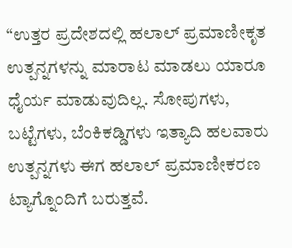“ಉತ್ತರ ಪ್ರದೇಶದಲ್ಲಿ ಹಲಾಲ್ ಪ್ರಮಾಣೀಕೃತ ಉತ್ಪನ್ನಗಳನ್ನು ಮಾರಾಟ ಮಾಡಲು ಯಾರೂ ಧೈರ್ಯ ಮಾಡುವುದಿಲ್ಲ. ಸೋಪುಗಳು, ಬಟ್ಟೆಗಳು, ಬೆಂಕಿಕಡ್ಡಿಗಳು ಇತ್ಯಾದಿ ಹಲವಾರು ಉತ್ಪನ್ನಗಳು ಈಗ ಹಲಾಲ್ ಪ್ರಮಾಣೀಕರಣ ಟ್ಯಾಗ್ನೊಂದಿಗೆ ಬರುತ್ತವೆ.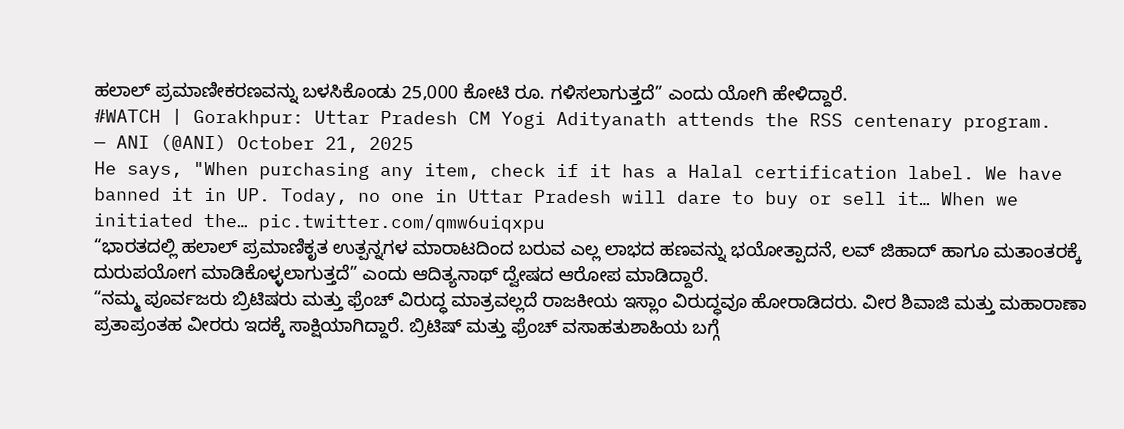ಹಲಾಲ್ ಪ್ರಮಾಣೀಕರಣವನ್ನು ಬಳಸಿಕೊಂಡು 25,000 ಕೋಟಿ ರೂ. ಗಳಿಸಲಾಗುತ್ತದೆ” ಎಂದು ಯೋಗಿ ಹೇಳಿದ್ದಾರೆ.
#WATCH | Gorakhpur: Uttar Pradesh CM Yogi Adityanath attends the RSS centenary program.
— ANI (@ANI) October 21, 2025
He says, "When purchasing any item, check if it has a Halal certification label. We have banned it in UP. Today, no one in Uttar Pradesh will dare to buy or sell it… When we initiated the… pic.twitter.com/qmw6uiqxpu
“ಭಾರತದಲ್ಲಿ ಹಲಾಲ್ ಪ್ರಮಾಣಿಕೃತ ಉತ್ಪನ್ನಗಳ ಮಾರಾಟದಿಂದ ಬರುವ ಎಲ್ಲ ಲಾಭದ ಹಣವನ್ನು ಭಯೋತ್ಪಾದನೆ, ಲವ್ ಜಿಹಾದ್ ಹಾಗೂ ಮತಾಂತರಕ್ಕೆ ದುರುಪಯೋಗ ಮಾಡಿಕೊಳ್ಳಲಾಗುತ್ತದೆ” ಎಂದು ಆದಿತ್ಯನಾಥ್ ದ್ವೇಷದ ಆರೋಪ ಮಾಡಿದ್ದಾರೆ.
“ನಮ್ಮ ಪೂರ್ವಜರು ಬ್ರಿಟಿಷರು ಮತ್ತು ಫ್ರೆಂಚ್ ವಿರುದ್ಧ ಮಾತ್ರವಲ್ಲದೆ ರಾಜಕೀಯ ಇಸ್ಲಾಂ ವಿರುದ್ಧವೂ ಹೋರಾಡಿದರು. ವೀರ ಶಿವಾಜಿ ಮತ್ತು ಮಹಾರಾಣಾ ಪ್ರತಾಪ್ರಂತಹ ವೀರರು ಇದಕ್ಕೆ ಸಾಕ್ಷಿಯಾಗಿದ್ದಾರೆ. ಬ್ರಿಟಿಷ್ ಮತ್ತು ಫ್ರೆಂಚ್ ವಸಾಹತುಶಾಹಿಯ ಬಗ್ಗೆ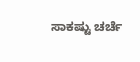ಸಾಕಷ್ಟು ಚರ್ಚೆ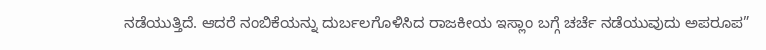ನಡೆಯುತ್ತಿದೆ. ಆದರೆ ನಂಬಿಕೆಯನ್ನು ದುರ್ಬಲಗೊಳಿಸಿದ ರಾಜಕೀಯ ಇಸ್ಲಾಂ ಬಗ್ಗೆ ಚರ್ಚೆ ನಡೆಯುವುದು ಅಪರೂಪ”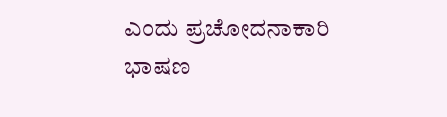ಎಂದು ಪ್ರಚೋದನಾಕಾರಿ ಭಾಷಣ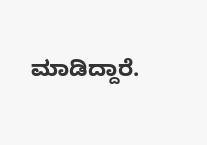ಮಾಡಿದ್ದಾರೆ.